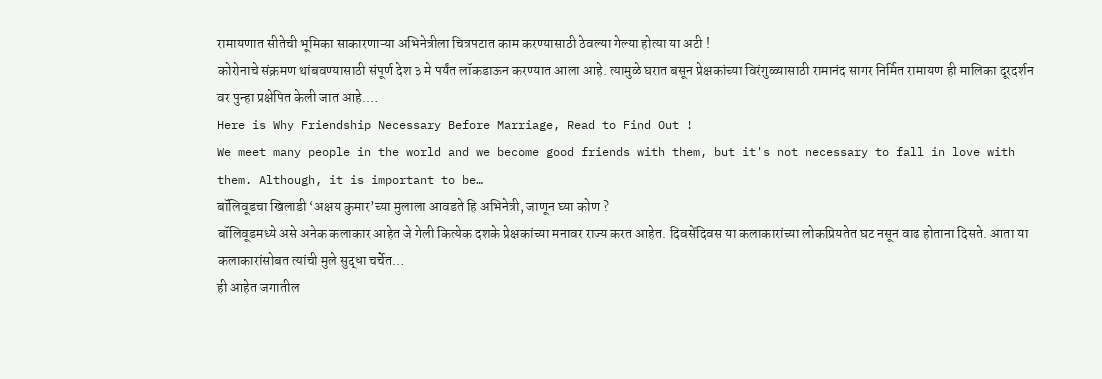रामायणात सीतेची भूमिका साकारणाऱ्या अभिनेत्रीला चित्रपटात काम करण्यासाठी ठेवल्या गेल्या होत्या या अटी !
कोरोनाचे संक्रमण थांबवण्यासाठी संपूर्ण देश ३ मे पर्यंत लॉकडाऊन करण्यात आला आहे. त्यामुळे घरात बसून प्रेक्षकांच्या विरंगुळ्यासाठी रामानंद सागर निर्मित रामायण ही मालिका दूरदर्शन वर पुन्हा प्रक्षेपित केली जात आहे.…
Here is Why Friendship Necessary Before Marriage, Read to Find Out !
We meet many people in the world and we become good friends with them, but it's not necessary to fall in love with them. Although, it is important to be…
बॉलिवूडचा खिलाडी ‘अक्षय कुमार’च्या मुलाला आवडते हि अभिनेत्री, जाणून घ्या कोण ?
बॉलिवूडमध्ये असे अनेक कलाकार आहेत जे गेली कित्येक दशके प्रेक्षकांच्या मनावर राज्य करत आहेत. दिवसेंदिवस या कलाकारांच्या लोकप्रियतेत घट नसून वाढ होताना दिसते. आता या कलाकारांसोबत त्यांची मुले सुद्धा चर्चेत…
ही आहेत जगातील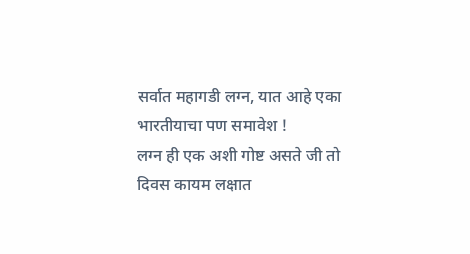सर्वात महागडी लग्न, यात आहे एका भारतीयाचा पण समावेश !
लग्न ही एक अशी गोष्ट असते जी तो दिवस कायम लक्षात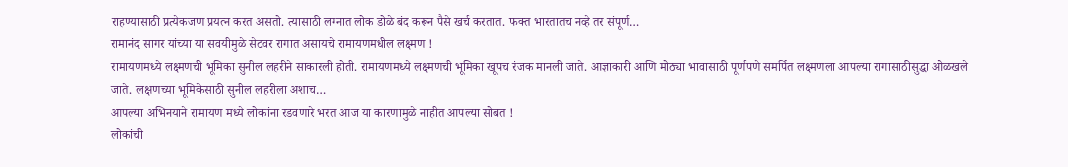राहण्यासाठी प्रत्येकजण प्रयत्न करत असतो. त्यासाठी लग्नात लोक डोळे बंद करून पैसे खर्च करतात. फक्त भारतातच नव्हे तर संपूर्ण…
रामानंद सागर यांच्या या सवयीमुळे सेटवर रागात असायचे रामायणमधील लक्ष्मण !
रामायणमध्ये लक्ष्मणची भूमिका सुनील लहरीने साकारली होती. रामायणमध्ये लक्ष्मणची भूमिका खूपच रंजक मानली जाते. आज्ञाकारी आणि मोठ्या भावासाठी पूर्णपणे समर्पित लक्ष्मणला आपल्या रागासाठीसुद्धा ओळखले जाते. लक्षणच्या भूमिकेसाठी सुनील लहरीला अशाच…
आपल्या अभिनयाने रामायण मध्ये लोकांना रडवणारे भरत आज या कारणामुळे नाहीत आपल्या सोबत !
लोकांची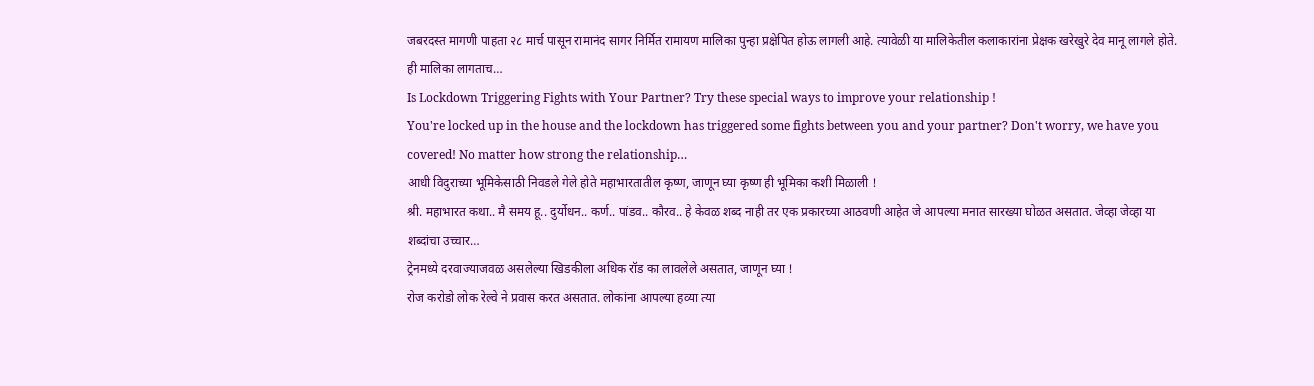जबरदस्त मागणी पाहता २८ मार्च पासून रामानंद सागर निर्मित रामायण मालिका पुन्हा प्रक्षेपित होऊ लागली आहे. त्यावेळी या मालिकेतील कलाकारांना प्रेक्षक खरेखुरे देव मानू लागले होते. ही मालिका लागताच…
Is Lockdown Triggering Fights with Your Partner? Try these special ways to improve your relationship !
You're locked up in the house and the lockdown has triggered some fights between you and your partner? Don't worry, we have you covered! No matter how strong the relationship…
आधी विदुराच्या भूमिकेसाठी निवडले गेले होते महाभारतातील कृष्ण, जाणून घ्या कृष्ण ही भूमिका कशी मिळाली !
श्री. महाभारत कथा.. मै समय हू.. दुर्योधन.. कर्ण.. पांडव.. कौरव.. हे केवळ शब्द नाही तर एक प्रकारच्या आठवणी आहेत जे आपल्या मनात सारख्या घोळत असतात. जेव्हा जेव्हा या शब्दांचा उच्चार…
ट्रेनमध्ये दरवाज्याजवळ असलेल्या खिडकीला अधिक रॉड का लावलेले असतात, जाणून घ्या !
रोज करोडो लोक रेल्वे ने प्रवास करत असतात. लोकांना आपल्या हव्या त्या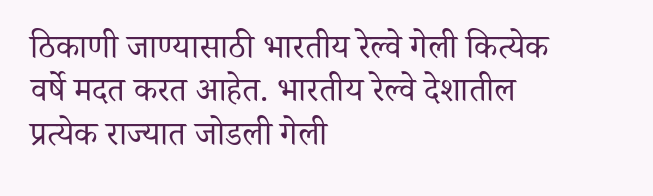ठिकाणी जाण्यासाठी भारतीय रेल्वे गेली कित्येक वर्षे मदत करत आहेत. भारतीय रेल्वे देशातील प्रत्येक राज्यात जोडली गेली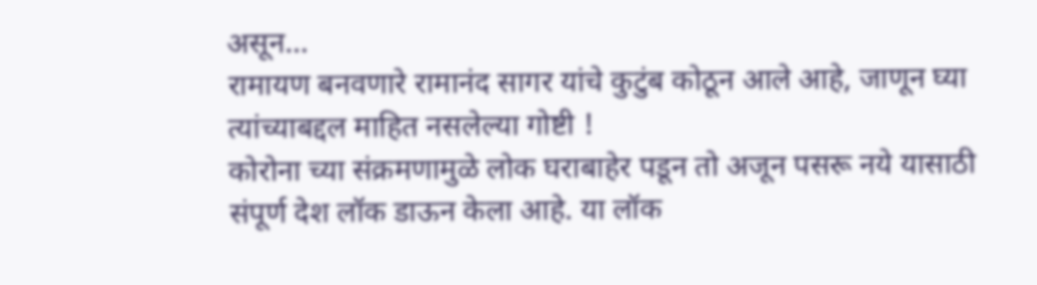असून…
रामायण बनवणारे रामानंद सागर यांचे कुटुंब कोठून आले आहे, जाणून घ्या त्यांच्याबद्दल माहित नसलेल्या गोष्टी !
कोरोना च्या संक्रमणामुळे लोक घराबाहेर पडून तो अजून पसरू नये यासाठी संपूर्ण देश लॉक डाऊन केला आहे. या लॉक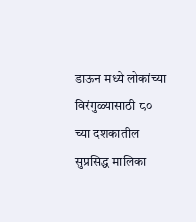डाऊन मध्ये लोकांच्या विरंगुळ्यासाठी ८० च्या दशकातील सुप्रसिद्ध मालिका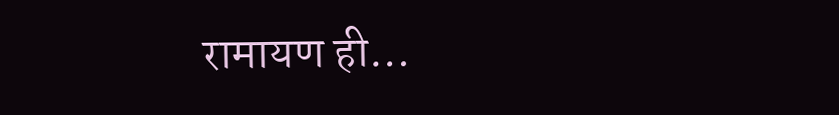रामायण ही…